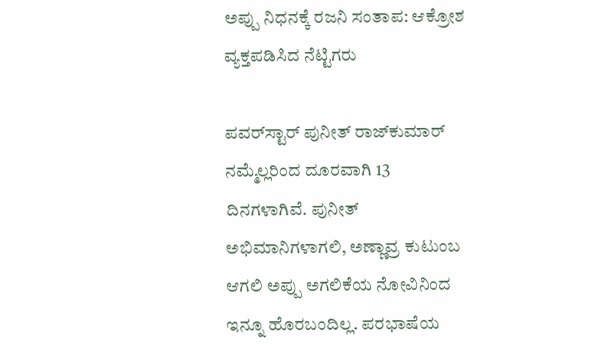ಅಪ್ಪು ನಿಧನಕ್ಕೆ ರಜನಿ ಸಂತಾಪ: ಆಕ್ರೋಶ ವ್ಯಕ್ತಪಡಿಸಿದ ನೆಟ್ಟಿಗರು

ಪವರ್‌ಸ್ಟಾರ್ ಪುನೀತ್ ರಾಜ್‌ಕುಮಾರ್ ನಮ್ಮೆಲ್ಲರಿಂದ ದೂರವಾಗಿ 13 ದಿನಗಳಾಗಿವೆ. ಪುನೀತ್ ಅಭಿಮಾನಿಗಳಾಗಲಿ, ಅಣ್ಣಾವ್ರ ಕುಟುಂಬ ಆಗಲಿ ಅಪ್ಪು ಅಗಲಿಕೆಯ ನೋವಿನಿಂದ ಇನ್ನೂ ಹೊರಬಂದಿಲ್ಲ. ಪರಭಾಷೆಯ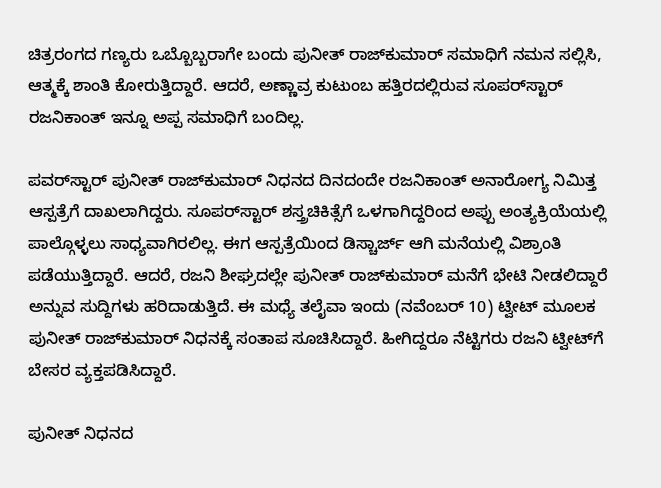ಚಿತ್ರರಂಗದ ಗಣ್ಯರು ಒಬ್ಬೊಬ್ಬರಾಗೇ ಬಂದು ಪುನೀತ್ ರಾಜ್‌ಕುಮಾರ್ ಸಮಾಧಿಗೆ ನಮನ ಸಲ್ಲಿಸಿ, ಆತ್ಮಕ್ಕೆ ಶಾಂತಿ ಕೋರುತ್ತಿದ್ದಾರೆ. ಆದರೆ, ಅಣ್ಣಾವ್ರ ಕುಟುಂಬ ಹತ್ತಿರದಲ್ಲಿರುವ ಸೂಪರ್‌ಸ್ಟಾರ್ ರಜನಿಕಾಂತ್ ಇನ್ನೂ ಅಪ್ಪ ಸಮಾಧಿಗೆ ಬಂದಿಲ್ಲ.

ಪವರ್‌ಸ್ಟಾರ್ ಪುನೀತ್ ರಾಜ್‌ಕುಮಾರ್ ನಿಧನದ ದಿನದಂದೇ ರಜನಿಕಾಂತ್ ಅನಾರೋಗ್ಯ ನಿಮಿತ್ತ ಆಸ್ಪತ್ರೆಗೆ ದಾಖಲಾಗಿದ್ದರು. ಸೂಪರ್‌ಸ್ಟಾರ್ ಶಸ್ತ್ರಚಿಕಿತ್ಸೆಗೆ ಒಳಗಾಗಿದ್ದರಿಂದ ಅಪ್ಪು ಅಂತ್ಯಕ್ರಿಯೆಯಲ್ಲಿ ಪಾಲ್ಗೊಳ್ಳಲು ಸಾಧ್ಯವಾಗಿರಲಿಲ್ಲ. ಈಗ ಆಸ್ಪತ್ರೆಯಿಂದ ಡಿಸ್ಚಾರ್ಜ್ ಆಗಿ ಮನೆಯಲ್ಲಿ ವಿಶ್ರಾಂತಿ ಪಡೆಯುತ್ತಿದ್ದಾರೆ. ಆದರೆ, ರಜನಿ ಶೀಘ್ರದಲ್ಲೇ ಪುನೀತ್ ರಾಜ್‌ಕುಮಾರ್ ಮನೆಗೆ ಭೇಟಿ ನೀಡಲಿದ್ದಾರೆ ಅನ್ನುವ ಸುದ್ದಿಗಳು ಹರಿದಾಡುತ್ತಿದೆ. ಈ ಮಧ್ಯೆ ತಲೈವಾ ಇಂದು (ನವೆಂಬರ್ 10) ಟ್ವೀಟ್ ಮೂಲಕ ಪುನೀತ್ ರಾಜ್‌ಕುಮಾರ್ ನಿಧನಕ್ಕೆ ಸಂತಾಪ ಸೂಚಿಸಿದ್ದಾರೆ. ಹೀಗಿದ್ದರೂ ನೆಟ್ಟಿಗರು ರಜನಿ ಟ್ವೀಟ್‌ಗೆ ಬೇಸರ ವ್ಯಕ್ತಪಡಿಸಿದ್ದಾರೆ.

ಪುನೀತ್ ನಿಧನದ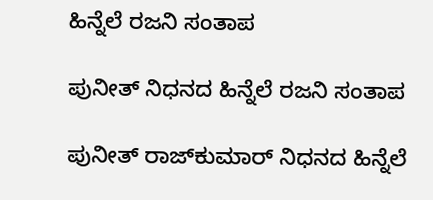ಹಿನ್ನೆಲೆ ರಜನಿ ಸಂತಾಪ

ಪುನೀತ್ ನಿಧನದ ಹಿನ್ನೆಲೆ ರಜನಿ ಸಂತಾಪ

ಪುನೀತ್ ರಾಜ್‌ಕುಮಾರ್ ನಿಧನದ ಹಿನ್ನೆಲೆ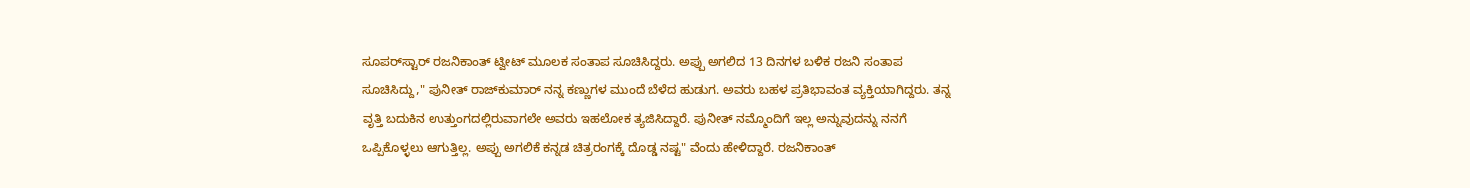ಸೂಪರ್‌ಸ್ಟಾರ್ ರಜನಿಕಾಂತ್ ಟ್ವೀಟ್ ಮೂಲಕ ಸಂತಾಪ ಸೂಚಿಸಿದ್ದರು. ಅಪ್ಪು ಅಗಲಿದ 13 ದಿನಗಳ ಬಳಿಕ ರಜನಿ ಸಂತಾಪ ಸೂಚಿಸಿದ್ದು," ಪುನೀತ್ ರಾಜ್‌ಕುಮಾರ್ ನನ್ನ ಕಣ್ಣುಗಳ ಮುಂದೆ ಬೆಳೆದ ಹುಡುಗ. ಅವರು ಬಹಳ ಪ್ರತಿಭಾವಂತ ವ್ಯಕ್ತಿಯಾಗಿದ್ದರು. ತನ್ನ ವೃತ್ತಿ ಬದುಕಿನ ಉತ್ತುಂಗದಲ್ಲಿರುವಾಗಲೇ ಅವರು ಇಹಲೋಕ ತ್ಯಜಿಸಿದ್ದಾರೆ. ಪುನೀತ್ ನಮ್ಮೊಂದಿಗೆ ಇಲ್ಲ ಅನ್ನುವುದನ್ನು ನನಗೆ ಒಪ್ಪಿಕೊಳ್ಳಲು ಆಗುತ್ತಿಲ್ಲ. ಅಪ್ಪು ಅಗಲಿಕೆ ಕನ್ನಡ ಚಿತ್ರರಂಗಕ್ಕೆ ದೊಡ್ಡ ನಷ್ಟ" ವೆಂದು ಹೇಳಿದ್ದಾರೆ. ರಜನಿಕಾಂತ್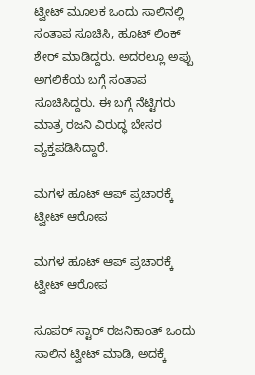ಟ್ವೀಟ್ ಮೂಲಕ ಒಂದು ಸಾಲಿನಲ್ಲಿ ಸಂತಾಪ ಸೂಚಿಸಿ, ಹೂಟ್ ಲಿಂಕ್ ಶೇರ್ ಮಾಡಿದ್ದರು. ಅದರಲ್ಲೂ ಅಪ್ಪು ಅಗಲಿಕೆಯ ಬಗ್ಗೆ ಸಂತಾಪ ಸೂಚಿಸಿದ್ದರು. ಈ ಬಗ್ಗೆ ನೆಟ್ಟಿಗರು ಮಾತ್ರ ರಜನಿ ವಿರುದ್ಧ ಬೇಸರ ವ್ಯಕ್ತಪಡಿಸಿದ್ದಾರೆ.

ಮಗಳ ಹೂಟ್ ಆಪ್ ಪ್ರಚಾರಕ್ಕೆ ಟ್ವೀಟ್ ಆರೋಪ

ಮಗಳ ಹೂಟ್ ಆಪ್ ಪ್ರಚಾರಕ್ಕೆ ಟ್ವೀಟ್ ಆರೋಪ

ಸೂಪರ್ ಸ್ಟಾರ್ ರಜನಿಕಾಂತ್ ಒಂದು ಸಾಲಿನ ಟ್ವೀಟ್ ಮಾಡಿ, ಅದಕ್ಕೆ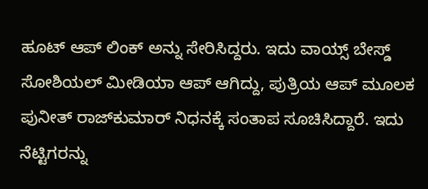ಹೂಟ್ ಆಪ್ ಲಿಂಕ್ ಅನ್ನು ಸೇರಿಸಿದ್ದರು. ಇದು ವಾಯ್ಸ್ ಬೇಸ್ಡ್ ಸೋಶಿಯಲ್ ಮೀಡಿಯಾ ಆಪ್ ಆಗಿದ್ದು, ಪುತ್ರಿಯ ಆಪ್ ಮೂಲಕ ಪುನೀತ್ ರಾಜ್‌ಕುಮಾರ್ ನಿಧನಕ್ಕೆ ಸಂತಾಪ ಸೂಚಿಸಿದ್ದಾರೆ. ಇದು ನೆಟ್ಟಿಗರನ್ನು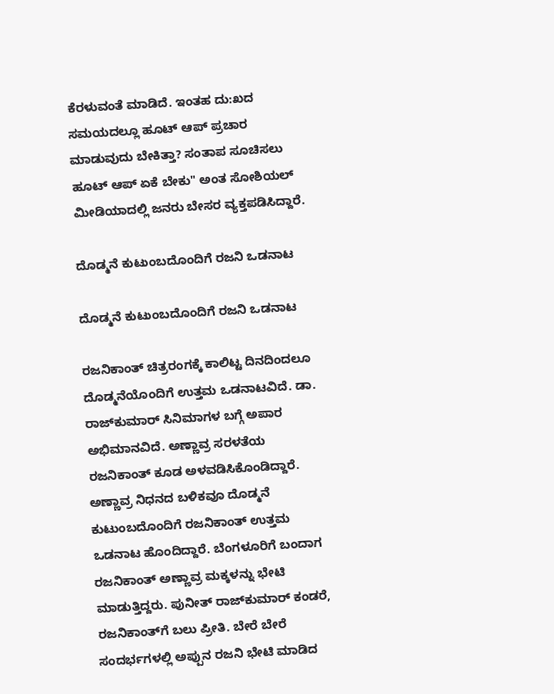ಕೆರಳುವಂತೆ ಮಾಡಿದೆ. ಇಂತಹ ದು:ಖದ ಸಮಯದಲ್ಲೂ ಹೂಟ್ ಆಪ್ ಪ್ರಚಾರ ಮಾಡುವುದು ಬೇಕಿತ್ತಾ? ಸಂತಾಪ ಸೂಚಿಸಲು ಹೂಟ್ ಆಪ್ ಏಕೆ ಬೇಕು" ಅಂತ ಸೋಶಿಯಲ್ ಮೀಡಿಯಾದಲ್ಲಿ ಜನರು ಬೇಸರ ವ್ಯಕ್ತಪಡಿಸಿದ್ದಾರೆ.

ದೊಡ್ಮನೆ ಕುಟುಂಬದೊಂದಿಗೆ ರಜನಿ ಒಡನಾಟ

ದೊಡ್ಮನೆ ಕುಟುಂಬದೊಂದಿಗೆ ರಜನಿ ಒಡನಾಟ

ರಜನಿಕಾಂತ್ ಚಿತ್ರರಂಗಕ್ಕೆ ಕಾಲಿಟ್ಟ ದಿನದಿಂದಲೂ ದೊಡ್ಮನೆಯೊಂದಿಗೆ ಉತ್ತಮ ಒಡನಾಟವಿದೆ. ಡಾ. ರಾಜ್‌ಕುಮಾರ್ ಸಿನಿಮಾಗಳ ಬಗ್ಗೆ ಅಪಾರ ಅಭಿಮಾನವಿದೆ. ಅಣ್ಣಾವ್ರ ಸರಳತೆಯ ರಜನಿಕಾಂತ್ ಕೂಡ ಅಳವಡಿಸಿಕೊಂಡಿದ್ದಾರೆ. ಅಣ್ಣಾವ್ರ ನಿಧನದ ಬಳಿಕವೂ ದೊಡ್ಮನೆ ಕುಟುಂಬದೊಂದಿಗೆ ರಜನಿಕಾಂತ್ ಉತ್ತಮ ಒಡನಾಟ ಹೊಂದಿದ್ದಾರೆ. ಬೆಂಗಳೂರಿಗೆ ಬಂದಾಗ ರಜನಿಕಾಂತ್ ಅಣ್ಣಾವ್ರ ಮಕ್ಕಳನ್ನು ಭೇಟಿ ಮಾಡುತ್ತಿದ್ದರು. ಪುನೀತ್ ರಾಜ್‌ಕುಮಾರ್ ಕಂಡರೆ, ರಜನಿಕಾಂತ್‌ಗೆ ಬಲು ಪ್ರೀತಿ. ಬೇರೆ ಬೇರೆ ಸಂದರ್ಭಗಳಲ್ಲಿ ಅಪ್ಪುನ ರಜನಿ ಭೇಟಿ ಮಾಡಿದ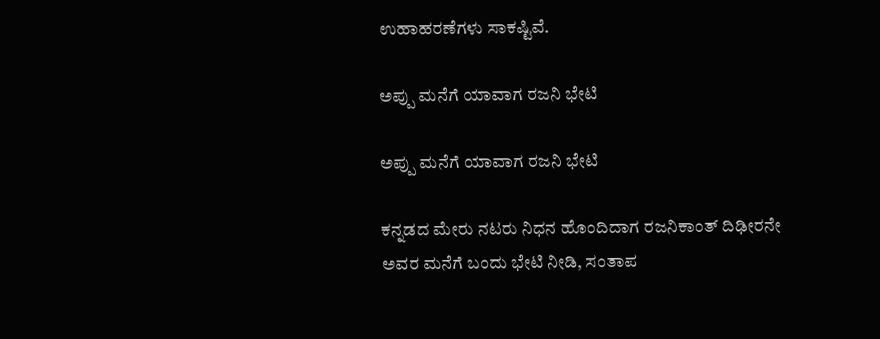ಉಹಾಹರಣೆಗಳು ಸಾಕಷ್ಟಿವೆ.

ಅಪ್ಪು ಮನೆಗೆ ಯಾವಾಗ ರಜನಿ ಭೇಟಿ

ಅಪ್ಪು ಮನೆಗೆ ಯಾವಾಗ ರಜನಿ ಭೇಟಿ

ಕನ್ನಡದ ಮೇರು ನಟರು ನಿಧನ ಹೊಂದಿದಾಗ ರಜನಿಕಾಂತ್ ದಿಢೀರನೇ ಅವರ ಮನೆಗೆ ಬಂದು ಭೇಟಿ ನೀಡಿ, ಸಂತಾಪ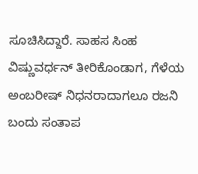ಸೂಚಿಸಿದ್ದಾರೆ. ಸಾಹಸ ಸಿಂಹ ವಿಷ್ಣುವರ್ಧನ್ ತೀರಿಕೊಂಡಾಗ, ಗೆಳೆಯ ಅಂಬರೀಷ್ ನಿಧನರಾದಾಗಲೂ ರಜನಿ ಬಂದು ಸಂತಾಪ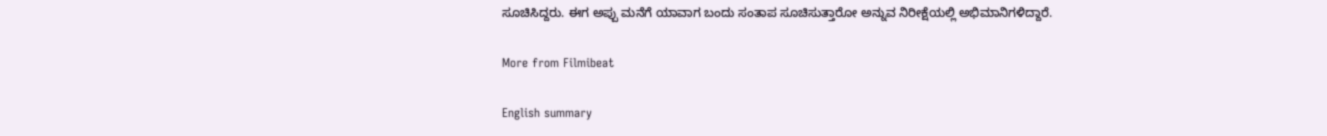ಸೂಚಿಸಿದ್ದರು. ಈಗ ಅಪ್ಪು ಮನೆಗೆ ಯಾವಾಗ ಬಂದು ಸಂತಾಪ ಸೂಚಿಸುತ್ತಾರೋ ಅನ್ನುವ ನಿರೀಕ್ಷೆಯಲ್ಲಿ ಅಭಿಮಾನಿಗಳಿದ್ದಾರೆ.

More from Filmibeat

English summary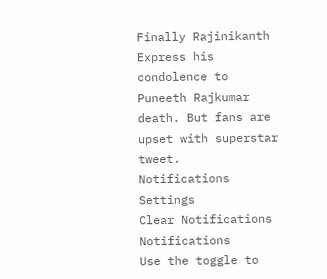Finally Rajinikanth Express his condolence to Puneeth Rajkumar death. But fans are upset with superstar tweet.
Notifications
Settings
Clear Notifications
Notifications
Use the toggle to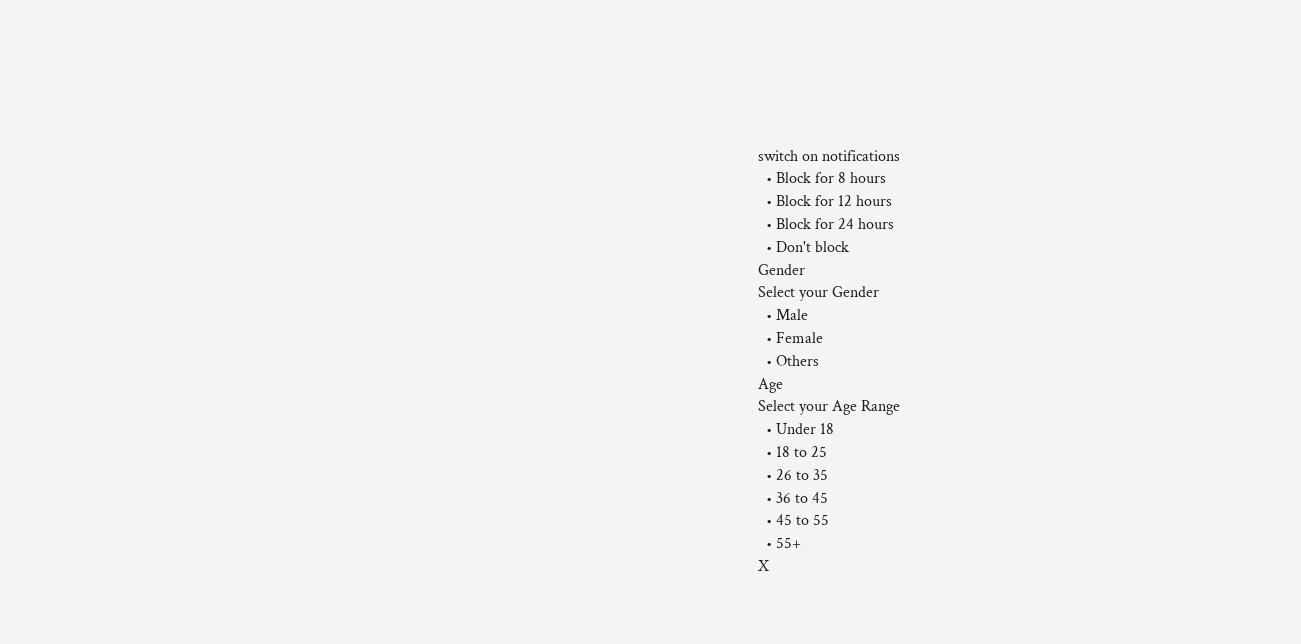switch on notifications
  • Block for 8 hours
  • Block for 12 hours
  • Block for 24 hours
  • Don't block
Gender
Select your Gender
  • Male
  • Female
  • Others
Age
Select your Age Range
  • Under 18
  • 18 to 25
  • 26 to 35
  • 36 to 45
  • 45 to 55
  • 55+
X